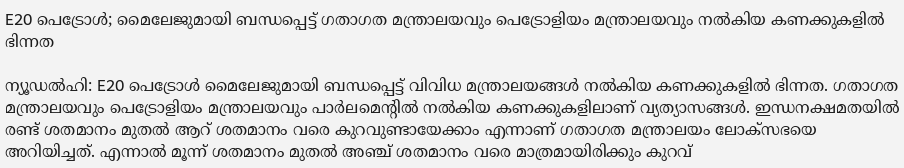E20 പെട്രോൾ; മൈലേജുമായി ബന്ധപ്പെട്ട് ഗതാഗത മന്ത്രാലയവും പെട്രോളിയം മന്ത്രാലയവും നൽകിയ കണക്കുകളിൽ ഭിന്നത

ന്യൂഡല്‍ഹി: E20 പെട്രോള്‍ മൈലേജുമായി ബന്ധപ്പെട്ട് വിവിധ മന്ത്രാലയങ്ങള്‍ നല്‍കിയ കണക്കുകളില്‍ ഭിന്നത. ഗതാഗത മന്ത്രാലയവും പെട്രോളിയം മന്ത്രാലയവും പാര്‍ലമെന്റില്‍ നല്‍കിയ കണക്കുകളിലാണ് വ്യത്യാസങ്ങള്‍. ഇന്ധനക്ഷമതയില്‍ രണ്ട് ശതമാനം മുതല്‍ ആറ് ശതമാനം വരെ കുറവുണ്ടായേക്കാം എന്നാണ് ഗതാഗത മന്ത്രാലയം ലോക്‌സഭയെ അറിയിച്ചത്. എന്നാല്‍ മൂന്ന് ശതമാനം മുതല്‍ അഞ്ച് ശതമാനം വരെ മാത്രമായിരിക്കും കുറവ്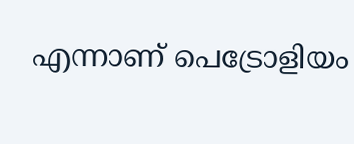എന്നാണ് പെട്രോളിയം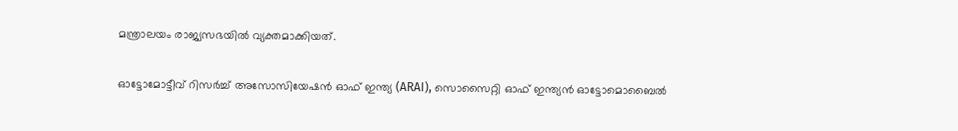മന്ത്രാലയം രാജ്യസഭയില്‍ വ്യക്തമാക്കിയത്.

ഓട്ടോമോട്ടീവ് റിസർച്ച് അസോസിയേഷൻ ഓഫ് ഇന്ത്യ (ARAI), സൊസൈറ്റി ഓഫ് ഇന്ത്യൻ ഓട്ടോമൊബൈൽ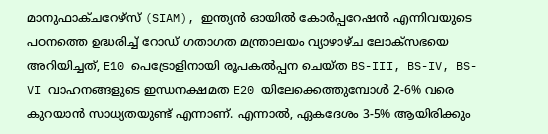മാനുഫാക്ചറേഴ്‌സ് (SIAM), ഇന്ത്യൻ ഓയിൽ കോർപ്പറേഷൻ എന്നിവയുടെ പഠനത്തെ ഉദ്ധരിച്ച് റോഡ് ഗതാഗത മന്ത്രാലയം വ്യാഴാഴ്ച ലോക്‌സഭയെ അറിയിച്ചത്, E10 പെട്രോളിനായി രൂപകൽപ്പന ചെയ്ത BS-III, BS-IV, BS-VI വാഹനങ്ങളുടെ ഇന്ധനക്ഷമത E20 യിലേക്കെത്തുമ്പോൾ 2-6% വരെ കുറയാൻ സാധ്യതയുണ്ട് എന്നാണ്. എന്നാൽ, ഏകദേശം 3-5% ആയിരിക്കും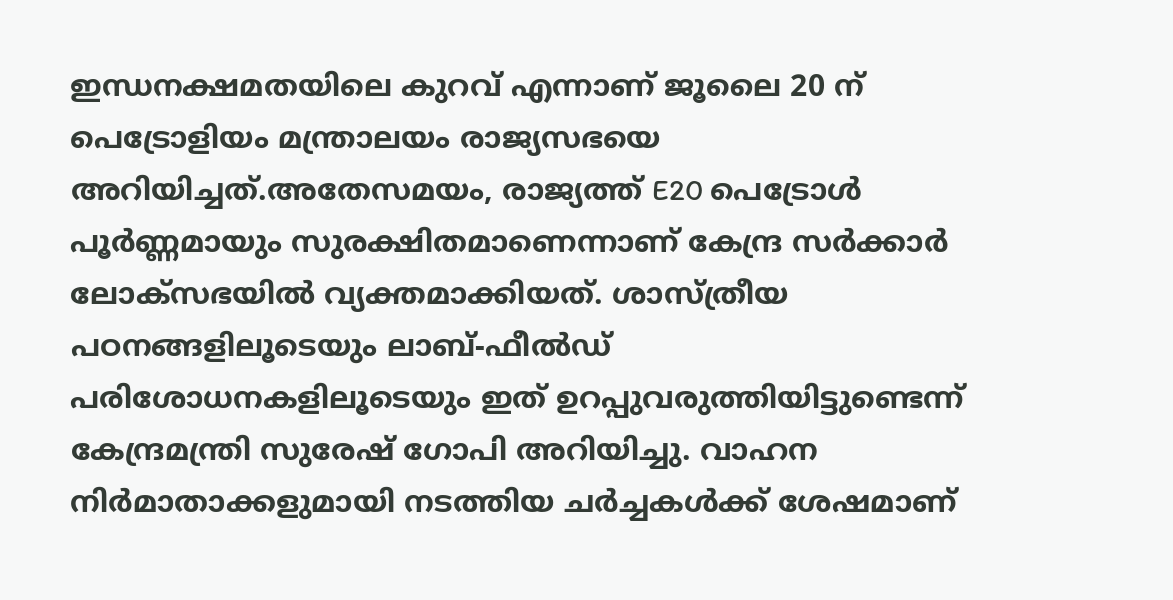ഇന്ധനക്ഷമതയിലെ കുറവ് എന്നാണ് ജൂലൈ 20 ന് പെട്രോളിയം മന്ത്രാലയം രാജ്യസഭയെ അറിയിച്ചത്.അതേസമയം, രാജ്യത്ത് E20 പെട്രോള്‍ പൂർണ്ണമായും സുരക്ഷിതമാണെന്നാണ് കേന്ദ്ര സര്‍ക്കാര്‍ ലോക്‌സഭയില്‍ വ്യക്തമാക്കിയത്. ശാസ്ത്രീയ പഠനങ്ങളിലൂടെയും ലാബ്-ഫീല്‍ഡ് പരിശോധനകളിലൂടെയും ഇത് ഉറപ്പുവരുത്തിയിട്ടുണ്ടെന്ന് കേന്ദ്രമന്ത്രി സുരേഷ് ഗോപി അറിയിച്ചു. വാഹന നിർമാതാക്കളുമായി നടത്തിയ ചർച്ചകൾക്ക് ശേഷമാണ്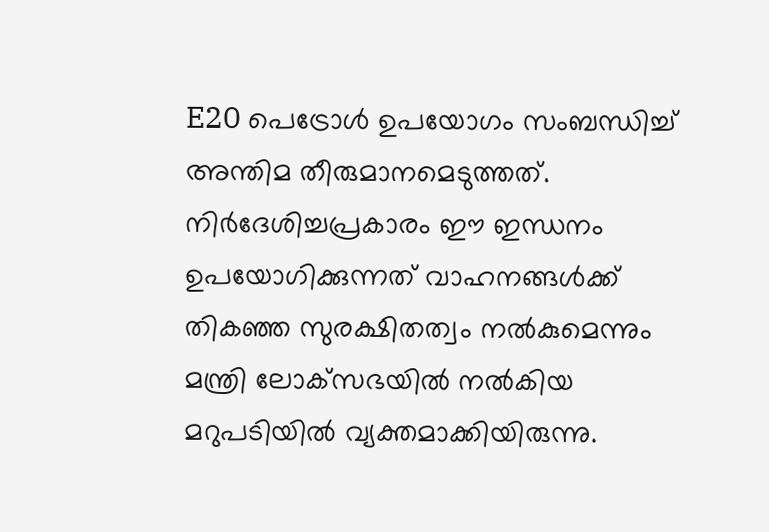E20 പെട്രോൾ ഉപയോഗം സംബന്ധിച്ച് അന്തിമ തീരുമാനമെടുത്തത്. നിർദേശിച്ചപ്രകാരം ഈ ഇന്ധനം ഉപയോഗിക്കുന്നത് വാഹനങ്ങൾക്ക് തികഞ്ഞ സുരക്ഷിതത്വം നൽകുമെന്നും മന്ത്രി ലോക്‌സഭയില്‍ നൽകിയ മറുപടിയിൽ വ്യക്തമാക്കിയിരുന്നു.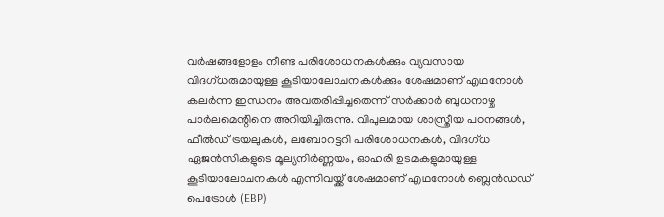വർഷങ്ങളോളം നീണ്ട പരിശോധനകൾക്കും വ്യവസായ വിദഗ്ധരുമായുള്ള കൂടിയാലോചനകൾക്കും ശേഷമാണ് എഥനോൾ കലർന്ന ഇന്ധനം അവതരിപ്പിച്ചതെന്ന് സർക്കാർ ബുധനാഴ്ച പാർലമെന്റിനെ അറിയിച്ചിരുന്നു. വിപുലമായ ശാസ്ത്രീയ പഠനങ്ങൾ, ഫീൽഡ് ട്രയലുകൾ, ലബോറട്ടറി പരിശോധനകൾ, വിദഗ്ധ ഏജൻസികളുടെ മൂല്യനിർണ്ണയം, ഓഹരി ഉടമകളുമായുള്ള കൂടിയാലോചനകൾ എന്നിവയ്ക്ക് ശേഷമാണ് എഥനോൾ ബ്ലെൻഡഡ് പെട്രോൾ (EBP)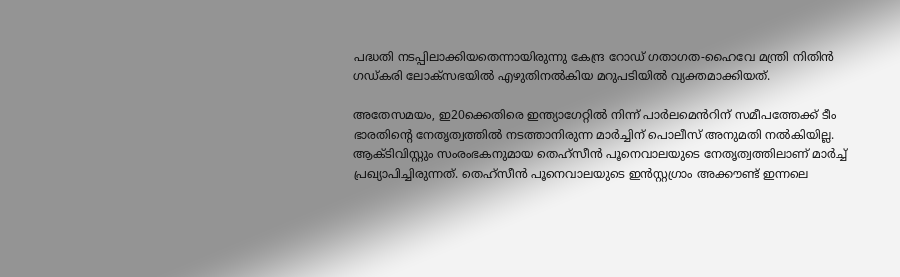പദ്ധതി നടപ്പിലാക്കിയതെന്നായിരുന്നു കേന്ദ്ര റോഡ് ഗതാഗത-ഹൈവേ മന്ത്രി നിതിൻ ഗഡ്കരി ലോക്സഭയിൽ എഴുതിനൽകിയ മറുപടിയിൽ വ്യക്തമാക്കിയത്.

അതേസമയം, ഇ20ക്കെതിരെ ഇന്ത്യാഗേറ്റിൽ നിന്ന് പാർലമെൻറിന് സമീപത്തേക്ക് ടീം ഭാരതിന്റെ നേതൃത്വത്തിൽ നടത്താനിരുന്ന മാർച്ചിന് പൊലീസ് അനുമതി നൽകിയില്ല. ആക്ടിവിസ്റ്റും സംരംഭകനുമായ തെഹ്സീൻ പൂനെവാലയുടെ നേതൃത്വത്തിലാണ് മാർച്ച് പ്രഖ്യാപിച്ചിരുന്നത്. തെഹ്സീൻ പൂനെവാലയുടെ ഇൻസ്റ്റഗ്രാം അക്കൗണ്ട് ഇന്നലെ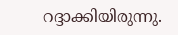റദ്ദാക്കിയിരുന്നു.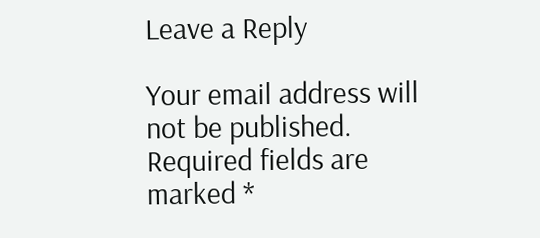Leave a Reply

Your email address will not be published. Required fields are marked *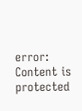error: Content is protected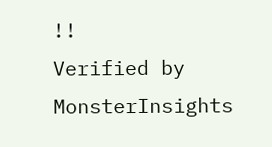!!
Verified by MonsterInsights